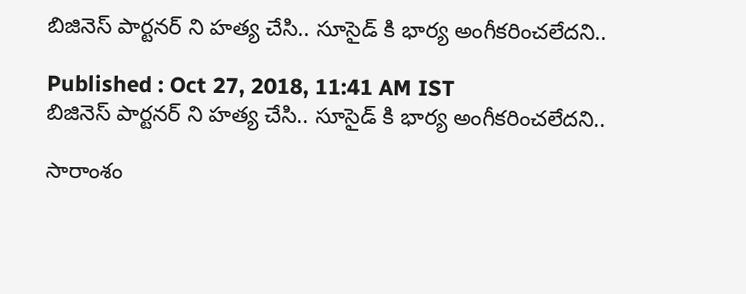బిజినెస్ పార్టనర్ ని హత్య చేసి.. సూసైడ్ కి భార్య అంగీకరించలేదని..

Published : Oct 27, 2018, 11:41 AM IST
బిజినెస్ పార్టనర్ ని హత్య చేసి.. సూసైడ్ కి భార్య అంగీకరించలేదని..

సారాంశం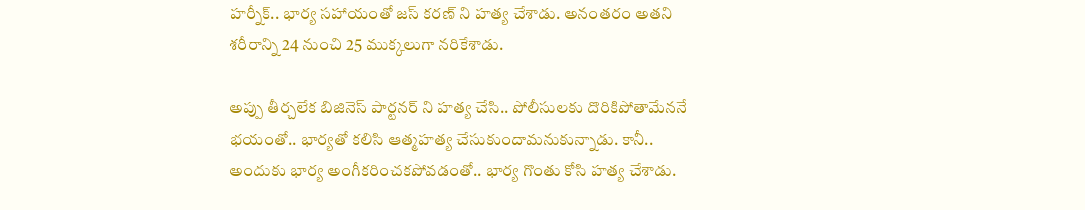హర్నీక్.. భార్య సహాయంతో జస్ కరణ్ ని హత్య చేశాడు. అనంతరం అతని శరీరాన్ని 24 నుంచి 25 ముక్కలుగా నరికేశాడు.

అప్పు తీర్చలేక బిజినెస్ పార్టనర్ ని హత్య చేసి.. పోలీసులకు దొరికిపోతామేననే భయంతో.. భార్యతో కలిసి ఆత్మహత్య చేసుకుందామనుకున్నాడు. కానీ.. అందుకు భార్య అంగీకరించకపోవడంతో.. భార్య గొంతు కోసి హత్య చేశాడు.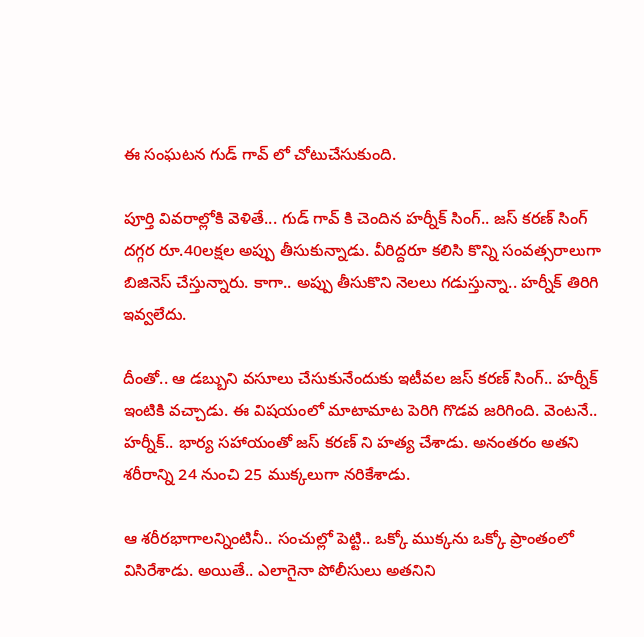ఈ సంఘటన గుడ్ గావ్ లో చోటుచేసుకుంది.

పూర్తి వివరాల్లోకి వెళితే... గుడ్ గావ్ కి చెందిన హర్నీక్ సింగ్.. జస్ కరణ్ సింగ్ దగ్గర రూ.40లక్షల అప్పు తీసుకున్నాడు. వీరిద్దరూ కలిసి కొన్ని సంవత్సరాలుగా బిజినెస్ చేస్తున్నారు. కాగా.. అప్పు తీసుకొని నెలలు గడుస్తున్నా.. హర్నీక్ తిరిగి ఇవ్వలేదు.

దీంతో.. ఆ డబ్బుని వసూలు చేసుకునేందుకు ఇటీవల జస్ కరణ్ సింగ్.. హర్నీక్ ఇంటికి వచ్చాడు. ఈ విషయంలో మాటామాట పెరిగి గొడవ జరిగింది. వెంటనే.. హర్నీక్.. భార్య సహాయంతో జస్ కరణ్ ని హత్య చేశాడు. అనంతరం అతని శరీరాన్ని 24 నుంచి 25 ముక్కలుగా నరికేశాడు.

ఆ శరీరభాగాలన్నింటినీ.. సంచుల్లో పెట్టి.. ఒక్కో ముక్కను ఒక్కో ప్రాంతంలో విసిరేశాడు. అయితే.. ఎలాగైనా పోలీసులు అతనిని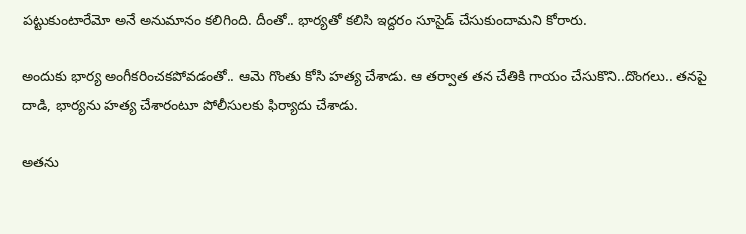పట్టుకుంటారేమో అనే అనుమానం కలిగింది. దీంతో.. భార్యతో కలిసి ఇద్దరం సూసైడ్ చేసుకుందామని కోరారు.

అందుకు భార్య అంగీకరించకపోవడంతో.. ఆమె గొంతు కోసి హత్య చేశాడు. ఆ తర్వాత తన చేతికి గాయం చేసుకొని..దొంగలు.. తనపై దాడి, భార్యను హత్య చేశారంటూ పోలీసులకు ఫిర్యాదు చేశాడు.

అతను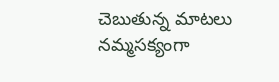చెబుతున్న మాటలు నమ్మసక్యంగా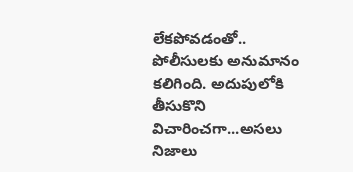లేకపోవడంతో.. పోలీసులకు అనుమానం కలిగింది. అదుపులోకి తీసుకొని విచారించగా...అసలు నిజాలు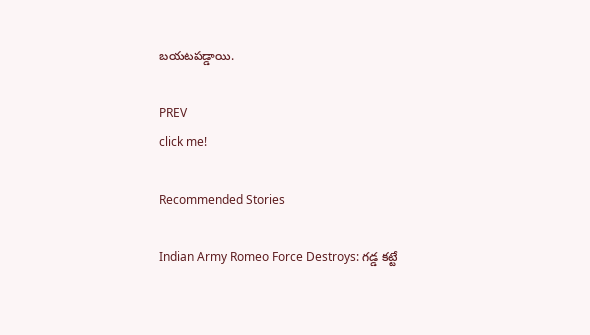బయటపడ్డాయి.

PREV
click me!

Recommended Stories

Indian Army Romeo Force Destroys: గడ్డ కట్టే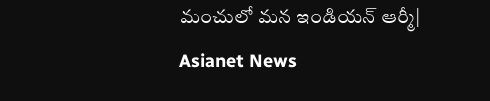మంచులో మన ఇండియన్ ఆర్మీ| Asianet News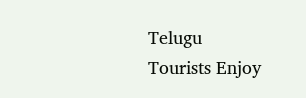Telugu
Tourists Enjoy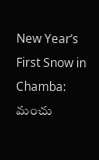New Year’s First Snow in Chamba: మంచు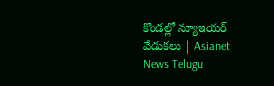కొండల్లో న్యూఇయర్ వేడుకలు | Asianet News Telugu